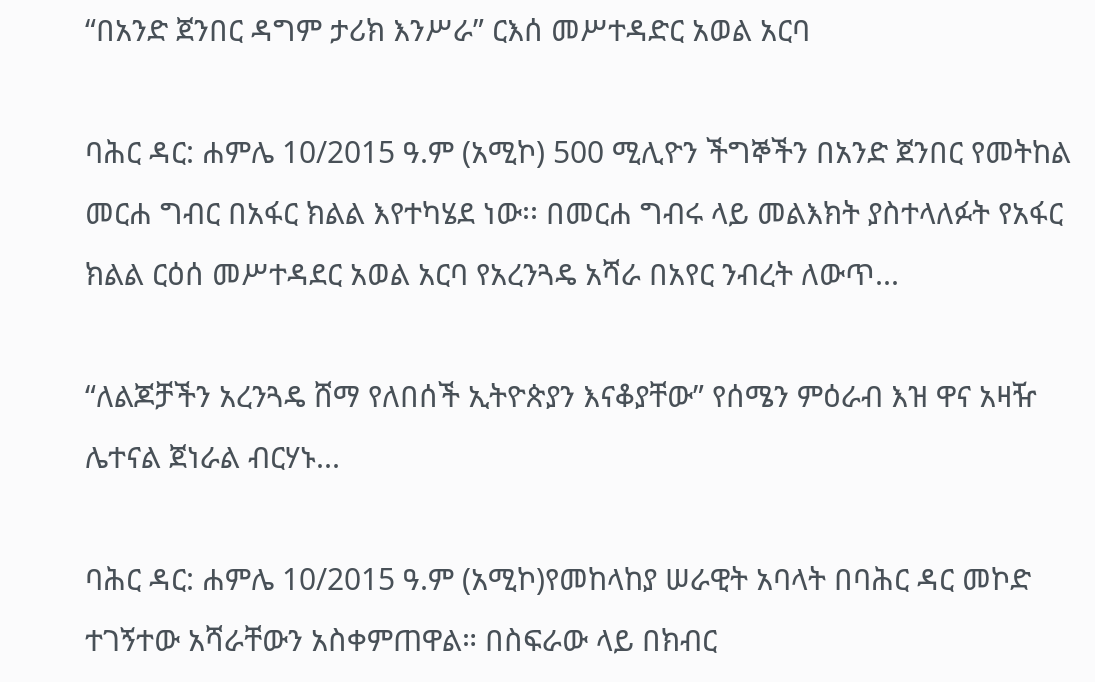“በአንድ ጀንበር ዳግም ታሪክ እንሥራ” ርእሰ መሥተዳድር አወል አርባ

ባሕር ዳር: ሐምሌ 10/2015 ዓ.ም (አሚኮ) 500 ሚሊዮን ችግኞችን በአንድ ጀንበር የመትከል መርሐ ግብር በአፋር ክልል እየተካሄደ ነው፡፡ በመርሐ ግብሩ ላይ መልእክት ያስተላለፉት የአፋር ክልል ርዕሰ መሥተዳደር አወል አርባ የአረንጓዴ አሻራ በአየር ንብረት ለውጥ...

“ለልጆቻችን አረንጓዴ ሸማ የለበሰች ኢትዮጵያን እናቆያቸው” የሰሜን ምዕራብ እዝ ዋና አዛዥ ሌተናል ጀነራል ብርሃኑ...

ባሕር ዳር: ሐምሌ 10/2015 ዓ.ም (አሚኮ)የመከላከያ ሠራዊት አባላት በባሕር ዳር መኮድ ተገኝተው አሻራቸውን አስቀምጠዋል። በስፍራው ላይ በክብር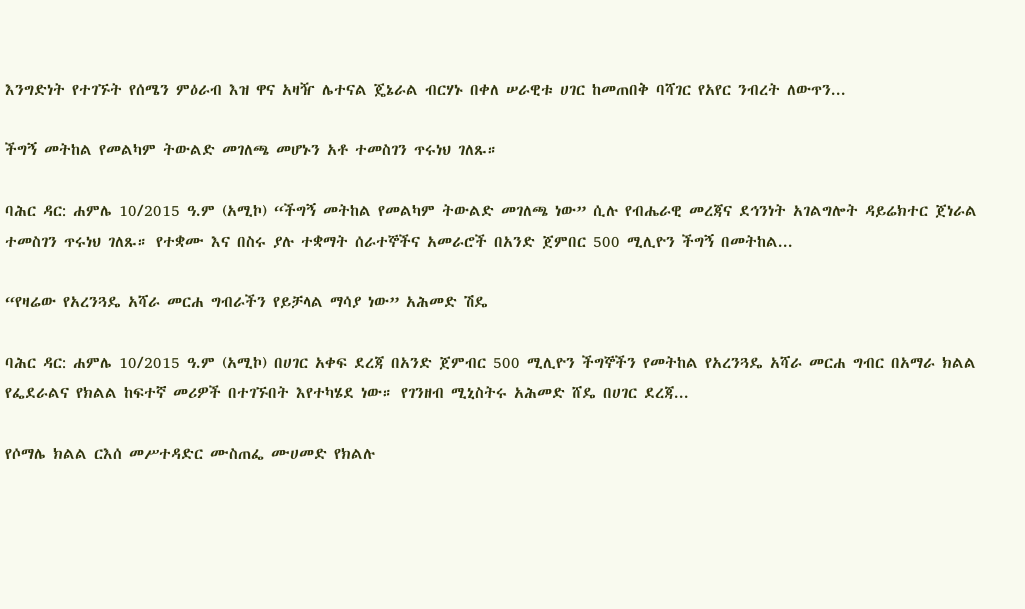እንግድነት የተገኙት የሰሜን ምዕራብ እዝ ዋና አዛዥ ሌተናል ጄኔራል ብርሃኑ በቀለ ሠራዊቱ ሀገር ከመጠበቅ ባሻገር የአየር ንብረት ለውጥን...

ችግኝ መትከል የመልካም ትውልድ መገለጫ መሆኑን አቶ ተመስገን ጥሩነህ ገለጹ።

ባሕር ዳር: ሐምሌ 10/2015 ዓ.ም (አሚኮ) “ችግኝ መትከል የመልካም ትውልድ መገለጫ ነው” ሲሉ የብሔራዊ መረጃና ደኅንነት አገልግሎት ዳይሬክተር ጀነራል ተመስገን ጥሩነህ ገለጹ። የተቋሙ እና በስሩ ያሉ ተቋማት ሰራተኞችና አመራሮች በአንድ ጀምበር 500 ሚሊዮን ችግኝ በመትከል...

“የዛሬው የአረንጓዴ አሻራ መርሐ ግብራችን የይቻላል ማሳያ ነው” አሕመድ ሽዴ

ባሕር ዳር: ሐምሌ 10/2015 ዓ.ም (አሚኮ) በሀገር አቀፍ ደረጃ በአንድ ጀምብር 500 ሚሊዮን ችግኞችን የመትከል የአረንጓዴ አሻራ መርሐ ግብር በአማራ ክልል የፌደራልና የክልል ከፍተኛ መሪዎች በተገኙበት እየተካሄደ ነው። የገንዘብ ሚኒስትሩ አሕመድ ሸዴ በሀገር ደረጃ...

የሶማሌ ክልል ርእሰ መሥተዳድር ሙስጠፌ ሙሀመድ የክልሉ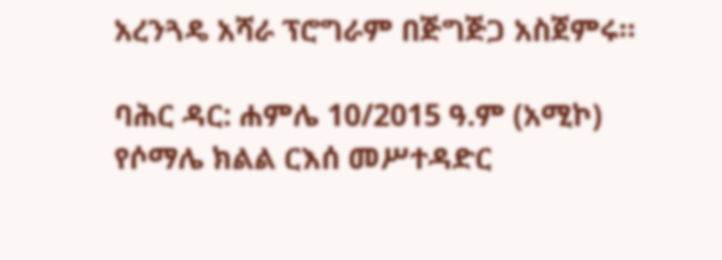አረንጓዴ አሻራ ፕሮግራም በጅግጅጋ አስጀምሩ።

ባሕር ዳር: ሐምሌ 10/2015 ዓ.ም (አሚኮ) የሶማሌ ክልል ርእሰ መሥተዳድር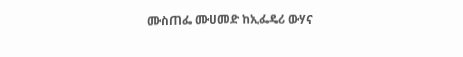ሙስጠፌ ሙሀመድ ከኢፌዴሪ ውሃና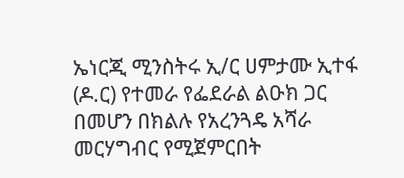ኤነርጂ ሚንስትሩ ኢ/ር ሀምታሙ ኢተፋ (ዶ.ር) የተመራ የፌደራል ልዑክ ጋር በመሆን በክልሉ የአረንጓዴ አሻራ መርሃግብር የሚጀምርበት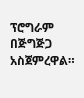ፕሮግራም በጅግጅጋ አስጀምረዋል።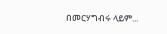በመርሃግብሩ ላይም...